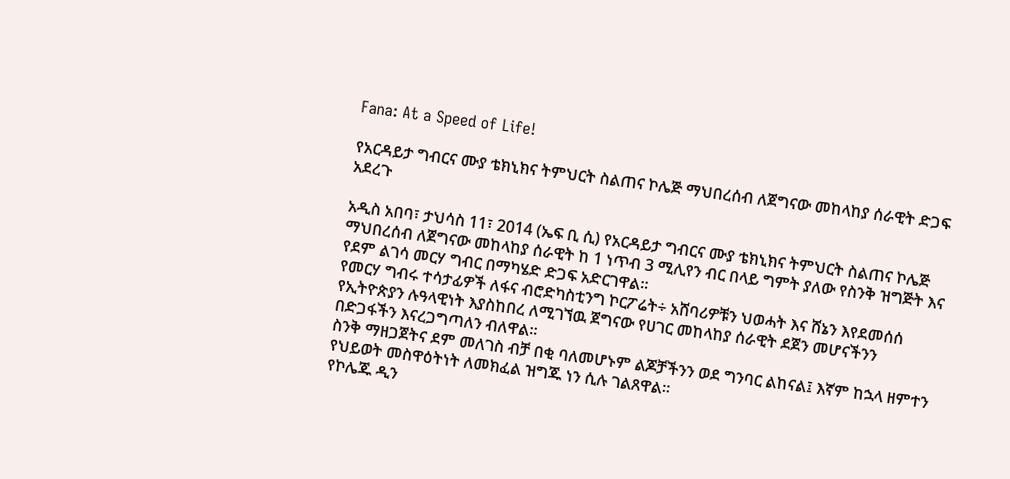Fana: At a Speed of Life!

የአርዳይታ ግብርና ሙያ ቴክኒክና ትምህርት ስልጠና ኮሌጅ ማህበረሰብ ለጀግናው መከላከያ ሰራዊት ድጋፍ አደረጉ

አዲስ አበባ፣ ታህሳስ 11፣ 2014 (ኤፍ ቢ ሲ) የአርዳይታ ግብርና ሙያ ቴክኒክና ትምህርት ስልጠና ኮሌጅ ማህበረሰብ ለጀግናው መከላከያ ሰራዊት ከ 1 ነጥብ 3 ሚሊየን ብር በላይ ግምት ያለው የስንቅ ዝግጅት እና የደም ልገሳ መርሃ ግብር በማካሄድ ድጋፍ አድርገዋል፡፡
የመርሃ ግብሩ ተሳታፊዎች ለፋና ብሮድካስቲንግ ኮርፖሬት÷ አሸባሪዎቹን ህወሓት እና ሸኔን እየደመሰሰ የኢትዮጵያን ሉዓላዊነት እያስከበረ ለሚገኘዉ ጀግናው የሀገር መከላከያ ሰራዊት ደጀን መሆናችንን በድጋፋችን እናረጋግጣለን ብለዋል።
ስንቅ ማዘጋጀትና ደም መለገስ ብቻ በቂ ባለመሆኑም ልጆቻችንን ወደ ግንባር ልከናል፤ እኛም ከኋላ ዘምተን የህይወት መስዋዕትነት ለመክፈል ዝግጁ ነን ሲሉ ገልጸዋል።
የኮሌጁ ዲን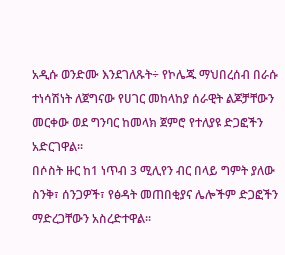አዲሱ ወንድሙ እንደገለጹት÷ የኮሌጁ ማህበረሰብ በራሱ ተነሳሽነት ለጀግናው የሀገር መከላከያ ሰራዊት ልጆቻቸውን መርቀው ወደ ግንባር ከመላክ ጀምሮ የተለያዩ ድጋፎችን አድርገዋል፡፡
በሶስት ዙር ከ1 ነጥብ 3 ሚሊየን ብር በላይ ግምት ያለው ስንቅ፣ ሰንጋዎች፣ የፅዳት መጠበቂያና ሌሎችም ድጋፎችን ማድረጋቸውን አስረድተዋል፡፡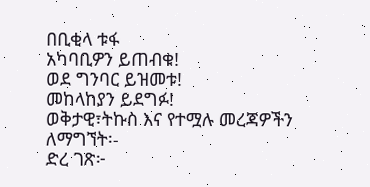በቢቂላ ቱፋ
አካባቢዎን ይጠብቁ!
ወደ ግንባር ይዝመቱ!
መከላከያን ይደግፉ!
ወቅታዊ፣ትኩስ እና የተሟሉ መረጃዎችን ለማግኘት፡-
ድረ ገጽ፦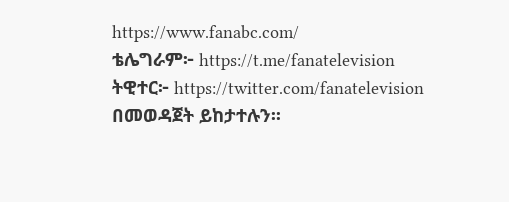https://www.fanabc.com/
ቴሌግራም፦ https://t.me/fanatelevision
ትዊተር፦ https://twitter.com/fanatelevision በመወዳጀት ይከታተሉን፡፡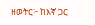ዘወትር፦ ከእኛ ጋር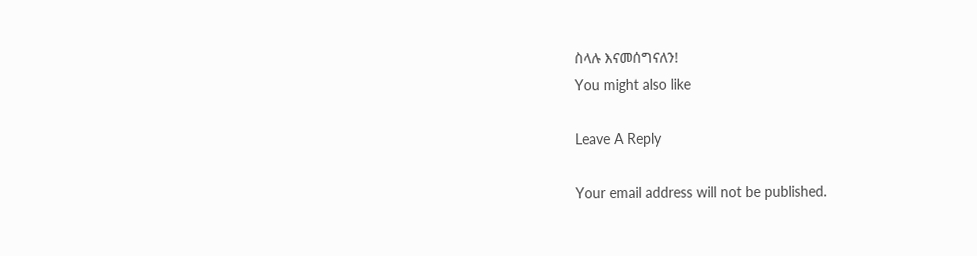ስላሉ እናመሰግናለን!
You might also like

Leave A Reply

Your email address will not be published.